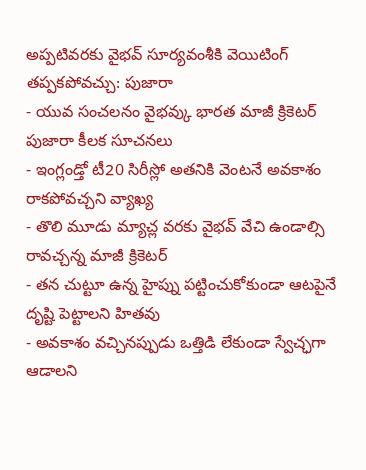అప్పటివరకు వైభవ్ సూర్యవంశీకి వెయిటింగ్ తప్పకపోవచ్చు: పుజారా
- యువ సంచలనం వైభవ్కు భారత మాజీ క్రికెటర్ పుజారా కీలక సూచనలు
- ఇంగ్లండ్తో టీ20 సిరీస్లో అతనికి వెంటనే అవకాశం రాకపోవచ్చని వ్యాఖ్య
- తొలి మూడు మ్యాచ్ల వరకు వైభవ్ వేచి ఉండాల్సి రావచ్చన్న మాజీ క్రికెటర్
- తన చుట్టూ ఉన్న హైప్ను పట్టించుకోకుండా ఆటపైనే దృష్టి పెట్టాలని హితవు
- అవకాశం వచ్చినప్పుడు ఒత్తిడి లేకుండా స్వేచ్ఛగా ఆడాలని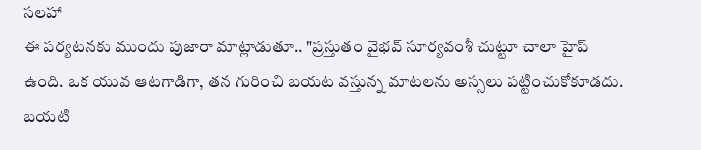సలహా
ఈ పర్యటనకు ముందు పుజారా మాట్లాడుతూ.. "ప్రస్తుతం వైభవ్ సూర్యవంశీ చుట్టూ చాలా హైప్ ఉంది. ఒక యువ ఆటగాడిగా, తన గురించి బయట వస్తున్న మాటలను అస్సలు పట్టించుకోకూడదు. బయటి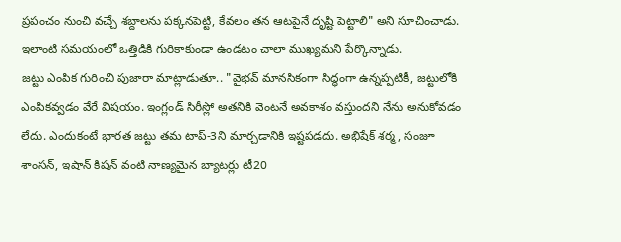ప్రపంచం నుంచి వచ్చే శబ్దాలను పక్కనపెట్టి, కేవలం తన ఆటపైనే దృష్టి పెట్టాలి" అని సూచించాడు. ఇలాంటి సమయంలో ఒత్తిడికి గురికాకుండా ఉండటం చాలా ముఖ్యమని పేర్కొన్నాడు.
జట్టు ఎంపిక గురించి పుజారా మాట్లాడుతూ.. "వైభవ్ మానసికంగా సిద్ధంగా ఉన్నప్పటికీ, జట్టులోకి ఎంపికవ్వడం వేరే విషయం. ఇంగ్లండ్ సిరీస్లో అతనికి వెంటనే అవకాశం వస్తుందని నేను అనుకోవడం లేదు. ఎందుకంటే భారత జట్టు తమ టాప్-3ని మార్చడానికి ఇష్టపడదు. అభిషేక్ శర్మ, సంజూ శాంసన్, ఇషాన్ కిషన్ వంటి నాణ్యమైన బ్యాటర్లు టీ20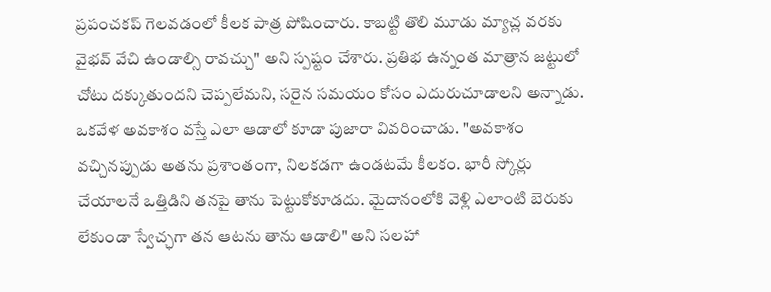ప్రపంచకప్ గెలవడంలో కీలక పాత్ర పోషించారు. కాబట్టి తొలి మూడు మ్యాచ్ల వరకు వైభవ్ వేచి ఉండాల్సి రావచ్చు" అని స్పష్టం చేశారు. ప్రతిభ ఉన్నంత మాత్రాన జట్టులో చోటు దక్కుతుందని చెప్పలేమని, సరైన సమయం కోసం ఎదురుచూడాలని అన్నాడు.
ఒకవేళ అవకాశం వస్తే ఎలా ఆడాలో కూడా పుజారా వివరించాడు. "అవకాశం వచ్చినప్పుడు అతను ప్రశాంతంగా, నిలకడగా ఉండటమే కీలకం. భారీ స్కోర్లు చేయాలనే ఒత్తిడిని తనపై తాను పెట్టుకోకూడదు. మైదానంలోకి వెళ్లి ఎలాంటి బెరుకు లేకుండా స్వేచ్ఛగా తన ఆటను తాను ఆడాలి" అని సలహా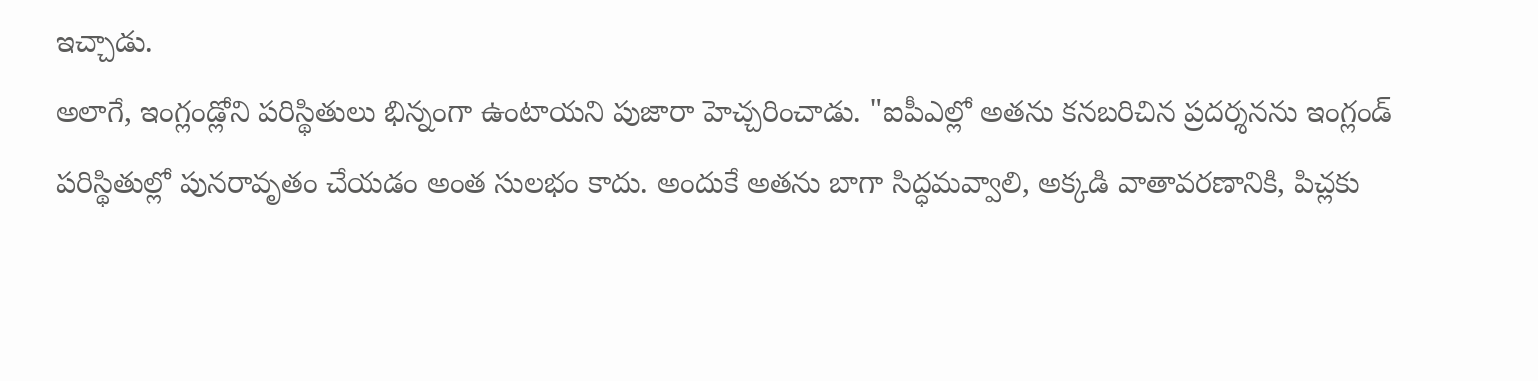ఇచ్చాడు.
అలాగే, ఇంగ్లండ్లోని పరిస్థితులు భిన్నంగా ఉంటాయని పుజారా హెచ్చరించాడు. "ఐపీఎల్లో అతను కనబరిచిన ప్రదర్శనను ఇంగ్లండ్ పరిస్థితుల్లో పునరావృతం చేయడం అంత సులభం కాదు. అందుకే అతను బాగా సిద్ధమవ్వాలి, అక్కడి వాతావరణానికి, పిచ్లకు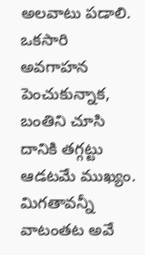అలవాటు పడాలి. ఒకసారి అవగాహన పెంచుకున్నాక, బంతిని చూసి దానికి తగ్గట్టు ఆడటమే ముఖ్యం. మిగతావన్నీ వాటంతట అవే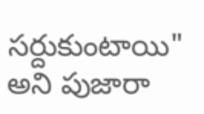సర్దుకుంటాయి" అని పుజారా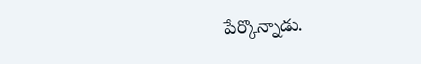పేర్కొన్నాడు.